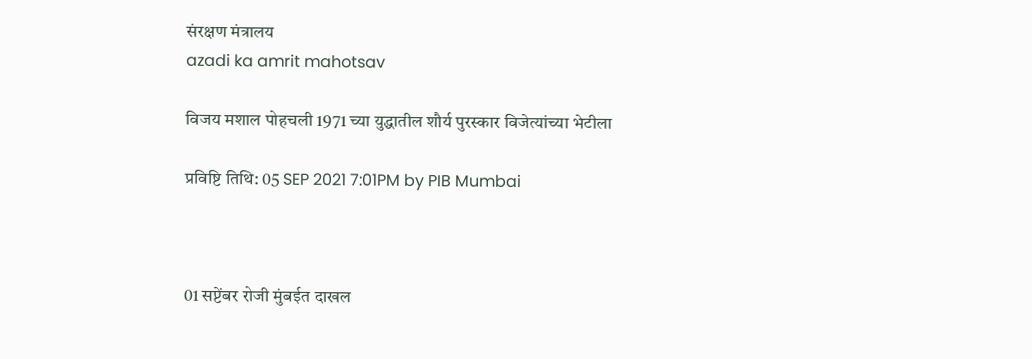संरक्षण मंत्रालय
azadi ka amrit mahotsav

विजय मशाल पोहचली 1971 च्या युद्धातील शौर्य पुरस्कार विजेत्यांच्या भेटीला

प्रविष्टि तिथि: 05 SEP 2021 7:01PM by PIB Mumbai



01 सप्टेंबर रोजी मुंबईत दाखल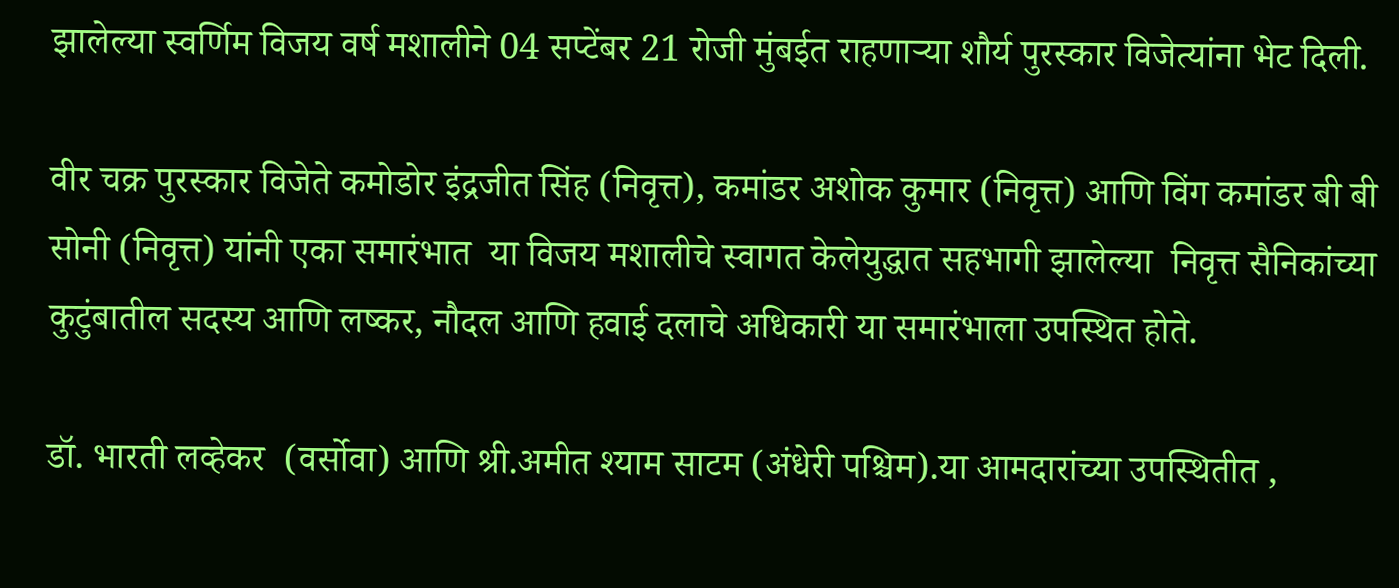झालेल्या स्वर्णिम विजय वर्ष मशालीने 04 सप्टेंबर 21 रोजी मुंबईत राहणाऱ्या शौर्य पुरस्कार विजेत्यांना भेट दिली.

वीर चक्र पुरस्कार विजेते कमोडोर इंद्रजीत सिंह (निवृत्त), कमांडर अशोक कुमार (निवृत्त) आणि विंग कमांडर बी बी सोनी (निवृत्त) यांनी एका समारंभात  या विजय मशालीचे स्वागत केलेयुद्धात सहभागी झालेल्या  निवृत्त सैनिकांच्या  कुटुंबातील सदस्य आणि लष्कर, नौदल आणि हवाई दलाचे अधिकारी या समारंभाला उपस्थित होते.

डॉ. भारती लव्हेकर  (वर्सोवा) आणि श्री.अमीत श्याम साटम (अंधेरी पश्चिम).या आमदारांच्या उपस्थितीत ,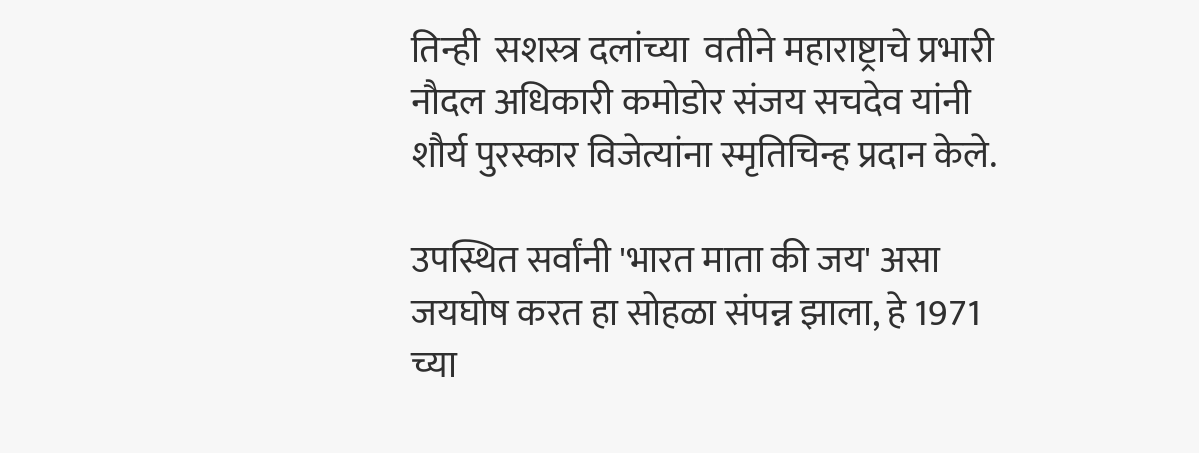तिन्ही  सशस्त्र दलांच्या  वतीने महाराष्ट्राचे प्रभारी नौदल अधिकारी कमोडोर संजय सचदेव यांनी  शौर्य पुरस्कार विजेत्यांना स्मृतिचिन्ह प्रदान केले.

उपस्थित सर्वांनी 'भारत माता की जय' असा  जयघोष करत हा सोहळा संपन्न झाला, हे 1971 च्या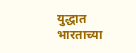युद्धात भारताच्या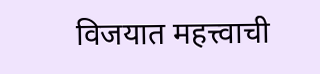विजयात महत्त्वाची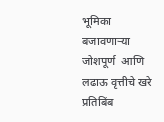भूमिका बजावणाऱ्या जोशपूर्ण  आणि लढाऊ वृत्तीचे खरे प्रतिबिंब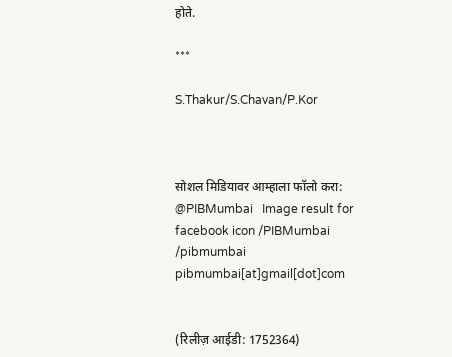होते.

***

S.Thakur/S.Chavan/P.Kor



सोशल मिडियावर आम्हाला फॉलो करा: @PIBMumbai   Image result for facebook icon /PIBMumbai    /pibmumbai  pibmumbai[at]gmail[dot]com


(रिलीज़ आईडी: 1752364)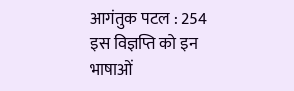आगंतुक पटल : 254
इस विज्ञप्ति को इन भाषाओं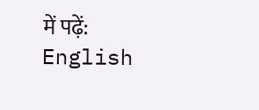में पढ़ें: English